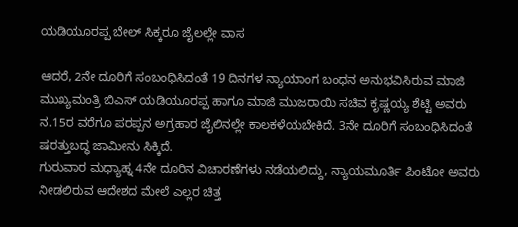ಯಡಿಯೂರಪ್ಪ ಬೇಲ್ ಸಿಕ್ಕರೂ ಜೈಲಲ್ಲೇ ವಾಸ

ಆದರೆ, 2ನೇ ದೂರಿಗೆ ಸಂಬಂಧಿಸಿದಂತೆ 19 ದಿನಗಳ ನ್ಯಾಯಾಂಗ ಬಂಧನ ಅನುಭವಿಸಿರುವ ಮಾಜಿ ಮುಖ್ಯಮಂತ್ರಿ ಬಿಎಸ್ ಯಡಿಯೂರಪ್ಪ ಹಾಗೂ ಮಾಜಿ ಮುಜರಾಯಿ ಸಚಿವ ಕೃಷ್ಣಯ್ಯ ಶೆಟ್ಟಿ ಅವರು ನ.15ರ ವರೆಗೂ ಪರಪ್ಪನ ಅಗ್ರಹಾರ ಜೈಲಿನಲ್ಲೇ ಕಾಲಕಳೆಯಬೇಕಿದೆ. 3ನೇ ದೂರಿಗೆ ಸಂಬಂಧಿಸಿದಂತೆ ಷರತ್ತುಬದ್ಧ ಜಾಮೀನು ಸಿಕ್ಕಿದೆ.
ಗುರುವಾರ ಮಧ್ಯಾಹ್ನ 4ನೇ ದೂರಿನ ವಿಚಾರಣೆಗಳು ನಡೆಯಲಿದ್ದು, ನ್ಯಾಯಮೂರ್ತಿ ಪಿಂಟೋ ಅವರು ನೀಡಲಿರುವ ಆದೇಶದ ಮೇಲೆ ಎಲ್ಲರ ಚಿತ್ತ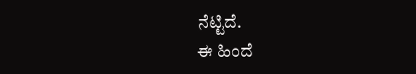ನೆಟ್ಟಿದೆ.
ಈ ಹಿಂದೆ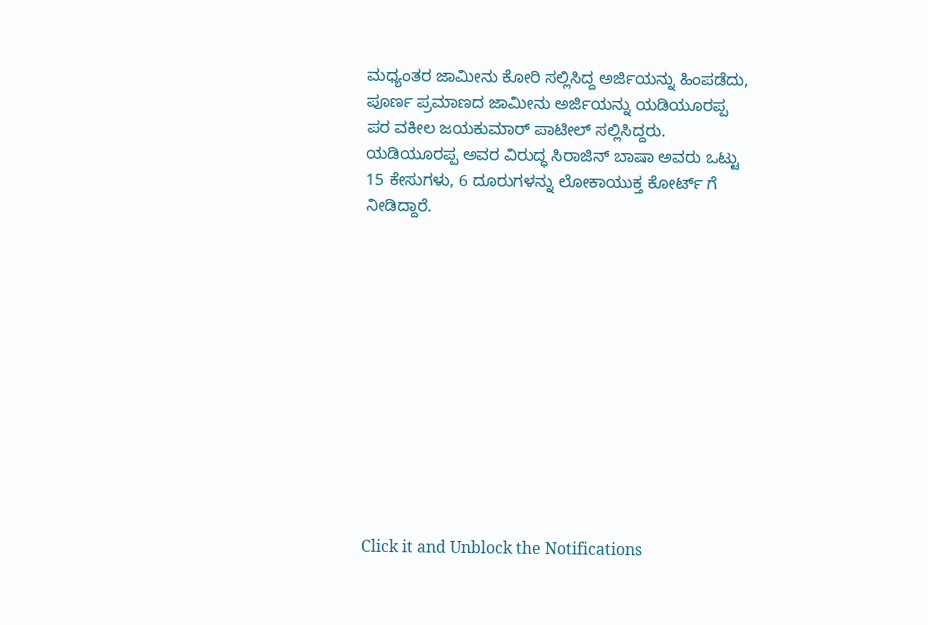ಮಧ್ಯಂತರ ಜಾಮೀನು ಕೋರಿ ಸಲ್ಲಿಸಿದ್ದ ಅರ್ಜಿಯನ್ನು ಹಿಂಪಡೆದು, ಪೂರ್ಣ ಪ್ರಮಾಣದ ಜಾಮೀನು ಅರ್ಜಿಯನ್ನು ಯಡಿಯೂರಪ್ಪ ಪರ ವಕೀಲ ಜಯಕುಮಾರ್ ಪಾಟೀಲ್ ಸಲ್ಲಿಸಿದ್ದರು. ಯಡಿಯೂರಪ್ಪ ಅವರ ವಿರುದ್ಧ ಸಿರಾಜಿನ್ ಬಾಷಾ ಅವರು ಒಟ್ಟು 15 ಕೇಸುಗಳು, 6 ದೂರುಗಳನ್ನು ಲೋಕಾಯುಕ್ತ ಕೋರ್ಟ್ ಗೆ ನೀಡಿದ್ದಾರೆ.












Click it and Unblock the Notifications